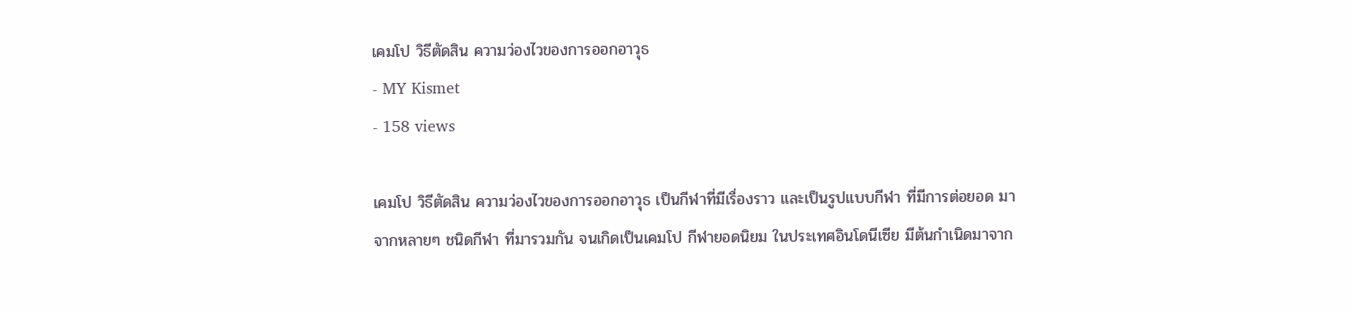เคมโป วิธีตัดสิน ความว่องไวของการออกอาวุธ
- MY Kismet
- 158 views

เคมโป วิธีตัดสิน ความว่องไวของการออกอาวุธ เป็นกีฬาที่มีเรื่องราว และเป็นรูปแบบกีฬา ที่มีการต่อยอด มาจากหลายๆ ชนิดกีฬา ที่มารวมกัน จนเกิดเป็นเคมโป กีฬายอดนิยม ในประเทศอินโดนีเซีย มีต้นกำเนิดมาจาก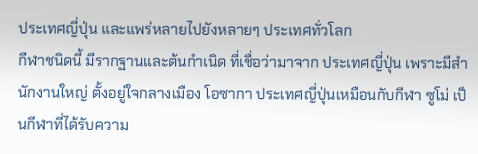ประเทศญี่ปุ่น และแพร่หลายไปยังหลายๆ ประเทศทั่วโลก
กีฬาชนิดนี้ มีรากฐานและต้นกำเนิด ที่เชื่อว่ามาจาก ประเทศญี่ปุ่น เพราะมีสำนักงานใหญ่ ตั้งอยู่ใจกลางเมือง โอซากา ประเทศญี่ปุ่นเหมือนกับกีฬา ซูโม่ เป็นกีฬาที่ได้รับความ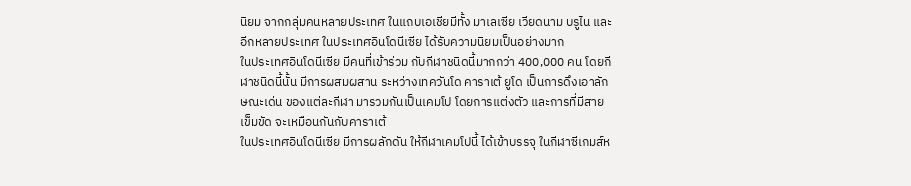นิยม จากกลุ่มคนหลายประเทศ ในแถบเอเชียมีทั้ง มาเลเซีย เวียดนาม บรูไน และอีกหลายประเทศ ในประเทศอินโดนีเซีย ได้รับความนิยมเป็นอย่างมาก
ในประเทศอินโดนีเซีย มีคนที่เข้าร่วม กับกีฬาชนิดนี้มากกว่า 400,000 คน โดยกีฬาชนิดนี้นั้น มีการผสมผสาน ระหว่างเทควันโด คาราเต้ ยูโด เป็นการดึงเอาลักษณะเด่น ของแต่ละกีฬา มารวมกันเป็นเคมโป โดยการแต่งตัว และการที่มีสายเข็มขัด จะเหมือนกันกับคาราเต้
ในประเทศอินโดนีเซีย มีการผลักดัน ให้กีฬาเคมโปนี้ ได้เข้าบรรจุ ในกีฬาซีเกมส์ห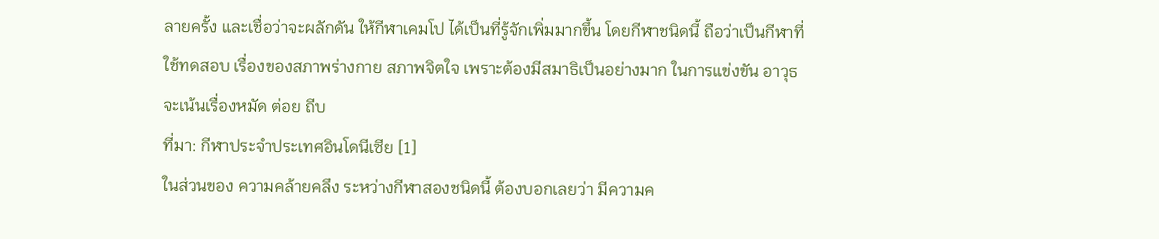ลายครั้ง และเชื่อว่าจะผลักดัน ให้กีฬาเคมโป ได้เป็นที่รู้จักเพิ่มมากขึ้น โดยกีฬาชนิดนี้ ถือว่าเป็นกีฬาที่ใช้ทดสอบ เรื่องของสภาพร่างกาย สภาพจิตใจ เพราะต้องมีสมาธิเป็นอย่างมาก ในการแข่งขัน อาวุธจะเน้นเรื่องหมัด ต่อย ถีบ
ที่มา: กีฬาประจำประเทศอินโดนีเซีย [1]
ในส่วนของ ความคล้ายคลึง ระหว่างกีฬาสองชนิดนี้ ต้องบอกเลยว่า มีความค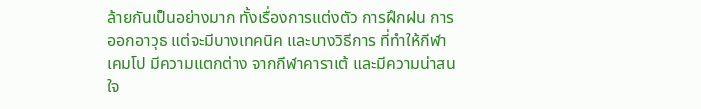ล้ายกันเป็นอย่างมาก ทั้งเรื่องการแต่งตัว การฝึกฝน การออกอาวุธ แต่จะมีบางเทคนิค และบางวิธีการ ที่ทำให้กีฬาเคมโป มีความแตกต่าง จากกีฬาคาราเต้ และมีความน่าสนใจ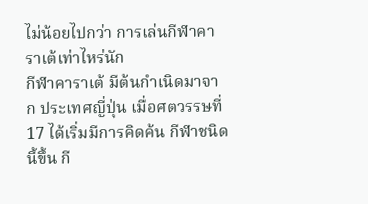ไม่น้อยไปกว่า การเล่นกีฬาคาราเต้เท่าไหร่นัก
กีฬาคาราเต้ มีต้นกำเนิดมาจาก ประเทศญี่ปุ่น เมื่อศตวรรษที่ 17 ได้เริ่มมีการคิดค้น กีฬาชนิดนี้ขึ้น กี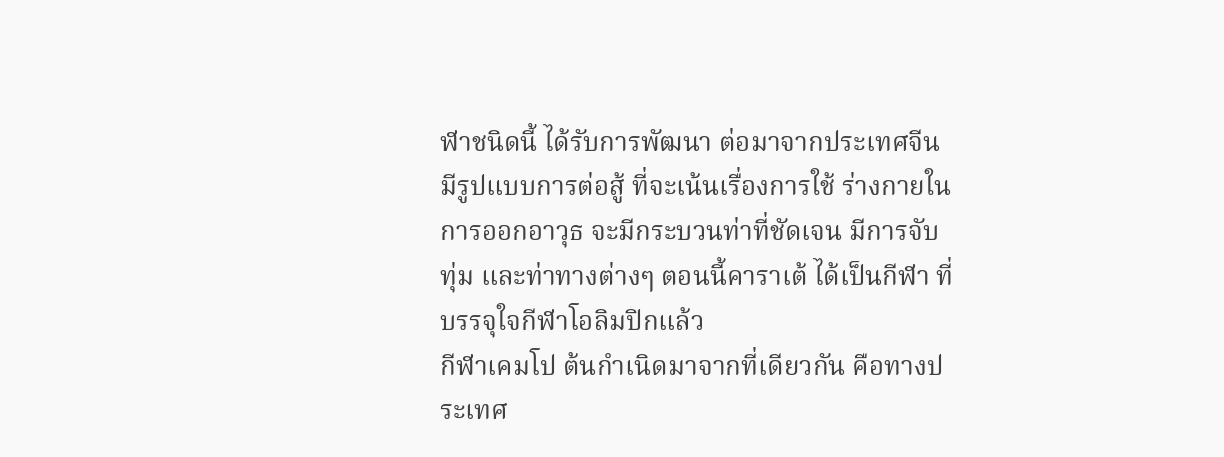ฬาชนิดนี้ ได้รับการพัฒนา ต่อมาจากประเทศจีน มีรูปแบบการต่อสู้ ที่จะเน้นเรื่องการใช้ ร่างกายในการออกอาวุธ จะมีกระบวนท่าที่ชัดเจน มีการจับทุ่ม และท่าทางต่างๆ ตอนนี้คาราเต้ ได้เป็นกีฬา ที่บรรจุใจกีฬาโอลิมปิกแล้ว
กีฬาเคมโป ต้นกำเนิดมาจากที่เดียวกัน คือทางประเทศ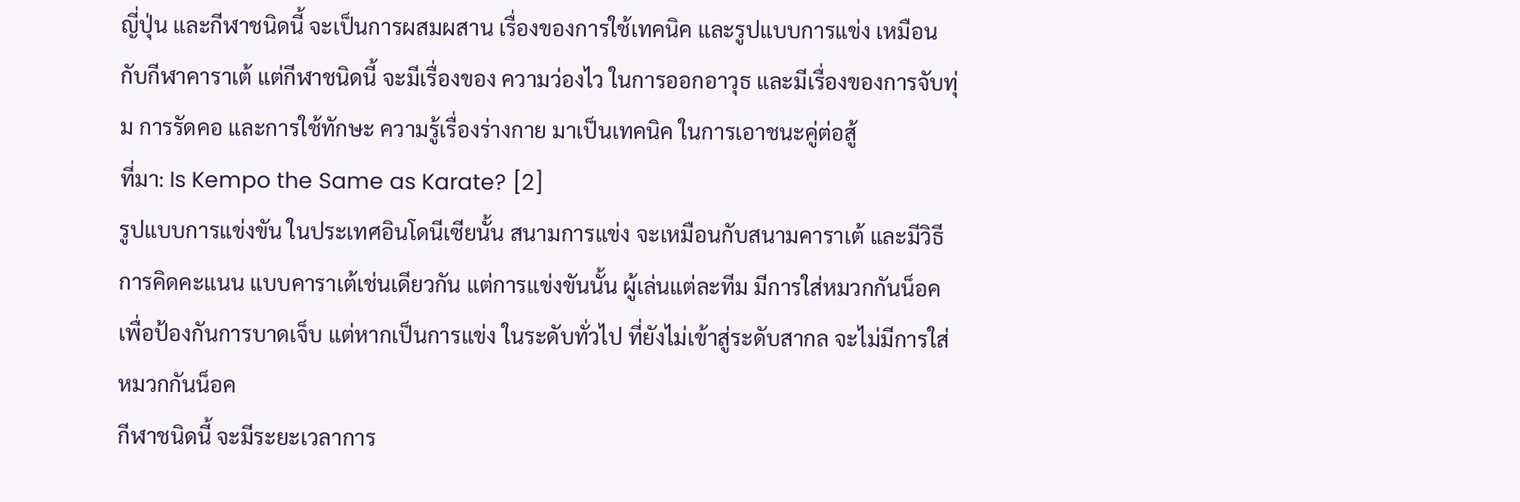ญี่ปุ่น และกีฬาชนิดนี้ จะเป็นการผสมผสาน เรื่องของการใช้เทคนิค และรูปแบบการแข่ง เหมือนกับกีฬาคาราเต้ แต่กีฬาชนิดนี้ จะมีเรื่องของ ความว่องไว ในการออกอาวุธ และมีเรื่องของการจับทุ่ม การรัดคอ และการใช้ทักษะ ความรู้เรื่องร่างกาย มาเป็นเทคนิค ในการเอาชนะคู่ต่อสู้
ที่มา: Is Kempo the Same as Karate? [2]
รูปแบบการแข่งขัน ในประเทศอินโดนีเซียนั้น สนามการแข่ง จะเหมือนกับสนามคาราเต้ และมีวิธีการคิดคะแนน แบบคาราเต้เช่นเดียวกัน แต่การแข่งขันนั้น ผู้เล่นแต่ละทีม มีการใส่หมวกกันน็อค เพื่อป้องกันการบาดเจ็บ แต่หากเป็นการแข่ง ในระดับทั่วไป ที่ยังไม่เข้าสู่ระดับสากล จะไม่มีการใส่ หมวกกันน็อค
กีฬาชนิดนี้ จะมีระยะเวลาการ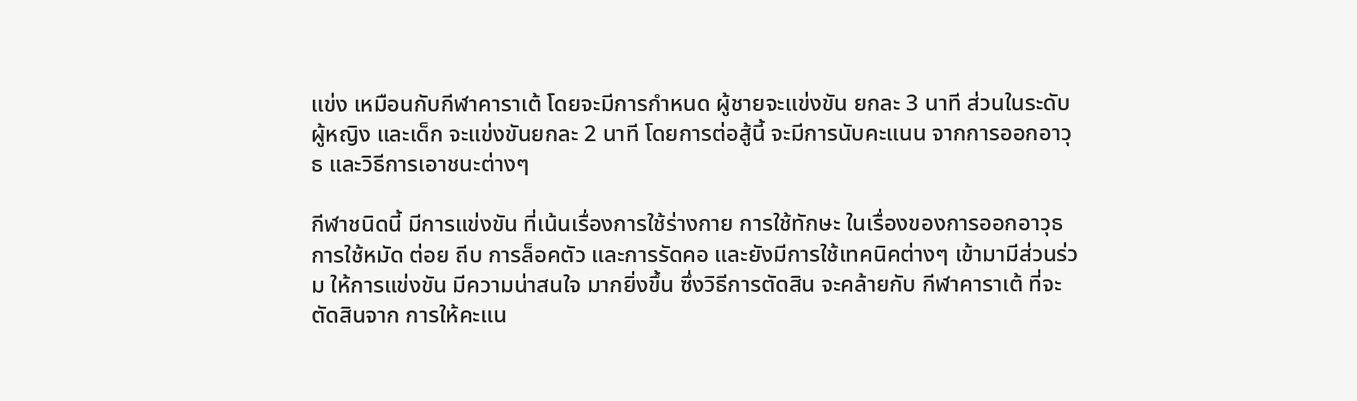แข่ง เหมือนกับกีฬาคาราเต้ โดยจะมีการกำหนด ผู้ชายจะแข่งขัน ยกละ 3 นาที ส่วนในระดับผู้หญิง และเด็ก จะแข่งขันยกละ 2 นาที โดยการต่อสู้นี้ จะมีการนับคะแนน จากการออกอาวุธ และวิธีการเอาชนะต่างๆ

กีฬาชนิดนี้ มีการแข่งขัน ที่เน้นเรื่องการใช้ร่างกาย การใช้ทักษะ ในเรื่องของการออกอาวุธ การใช้หมัด ต่อย ถีบ การล็อคตัว และการรัดคอ และยังมีการใช้เทคนิคต่างๆ เข้ามามีส่วนร่วม ให้การแข่งขัน มีความน่าสนใจ มากยิ่งขึ้น ซึ่งวิธีการตัดสิน จะคล้ายกับ กีฬาคาราเต้ ที่จะตัดสินจาก การให้คะแน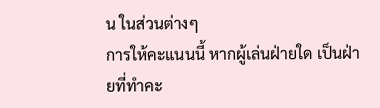น ในส่วนต่างๆ
การให้คะแนนนี้ หากผู้เล่นฝ่ายใด เป็นฝ่ายที่ทำคะ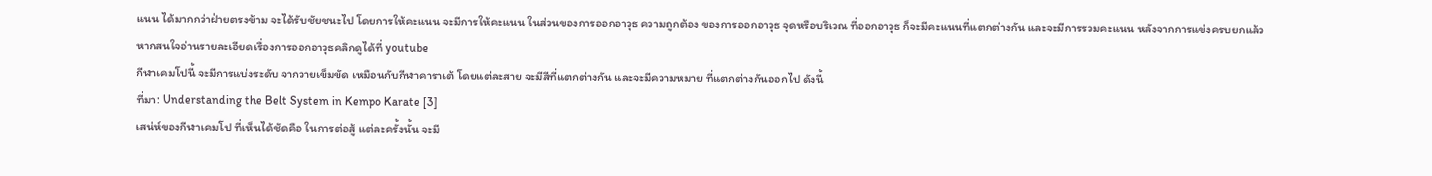แนน ได้มากกว่าฝ่ายตรงข้าม จะได้รับชัยชนะไป โดยการให้คะแนน จะมีการให้คะแนน ในส่วนของการออกอาวุธ ความถูกต้อง ของการออกอาวุธ จุดหรือบริเวณ ที่ออกอาวุธ ก็จะมีคะแนนที่แตกต่างกัน และจะมีการรวมคะแนน หลังจากการแข่งครบยกแล้ว
หากสนใจอ่านรายละเอียดเรื่องการออกอาวุธคลิกดูได้ที่ youtube
กีฬาเคมโปนี้ จะมีการแบ่งระดับ จากวายเข็มขัด เหมือนกับกีฬาคาราเต้ โดยแต่ละสาย จะมีสีที่แตกต่างกัน และจะมีความหมาย ที่แตกต่างกันออกไป ดังนี้
ที่มา: Understanding the Belt System in Kempo Karate [3]
เสน่ห์ของกีฬาเคมโป ที่เห็นได้ชัดคือ ในการต่อสู้ แต่ละครั้งนั้น จะมี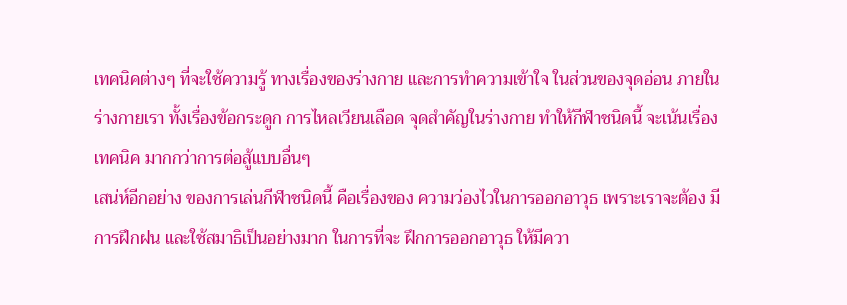เทคนิคต่างๆ ที่จะใช้ความรู้ ทางเรื่องของร่างกาย และการทำความเข้าใจ ในส่วนของจุดอ่อน ภายในร่างกายเรา ทั้งเรื่องข้อกระดูก การไหลเวียนเลือด จุดสำคัญในร่างกาย ทำให้กีฬาชนิดนี้ จะเน้นเรื่องเทคนิค มากกว่าการต่อสู้แบบอื่นๆ
เสน่ห์อีกอย่าง ของการเล่นกีฬาชนิดนี้ คือเรื่องของ ความว่องไวในการออกอาวุธ เพราะเราจะต้อง มีการฝึกฝน และใช้สมาธิเป็นอย่างมาก ในการที่จะ ฝึกการออกอาวุธ ให้มีควา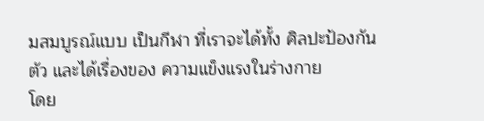มสมบูรณ์แบบ เป็นกีฬา ที่เราจะได้ทั้ง ศิลปะป้องกันตัว และได้เรื่องของ ความแข็งแรงในร่างกาย
โดย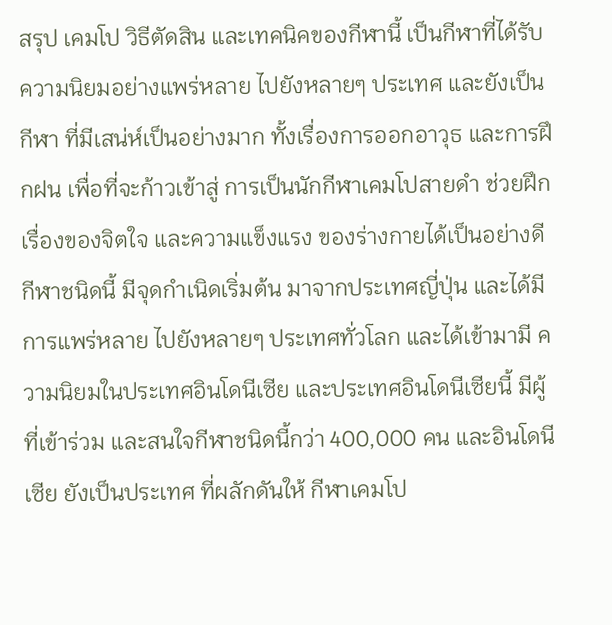สรุป เคมโป วิธีตัดสิน และเทคนิคของกีฬานี้ เป็นกีฬาที่ได้รับ ความนิยมอย่างแพร่หลาย ไปยังหลายๆ ประเทศ และยังเป็นกีฬา ที่มีเสน่ห์เป็นอย่างมาก ทั้งเรื่องการออกอาวุธ และการฝึกฝน เพื่อที่จะก้าวเข้าสู่ การเป็นนักกีฬาเคมโปสายดำ ช่วยฝึกเรื่องของจิตใจ และความแข็งแรง ของร่างกายได้เป็นอย่างดี
กีฬาชนิดนี้ มีจุดกำเนิดเริ่มต้น มาจากประเทศญี่ปุ่น และได้มีการแพร่หลาย ไปยังหลายๆ ประเทศทั่วโลก และได้เข้ามามี ความนิยมในประเทศอินโดนีเซีย และประเทศอินโดนีเซียนี้ มีผู้ที่เข้าร่วม และสนใจกีฬาชนิดนี้กว่า 400,000 คน และอินโดนีเซีย ยังเป็นประเทศ ที่ผลักดันให้ กีฬาเคมโป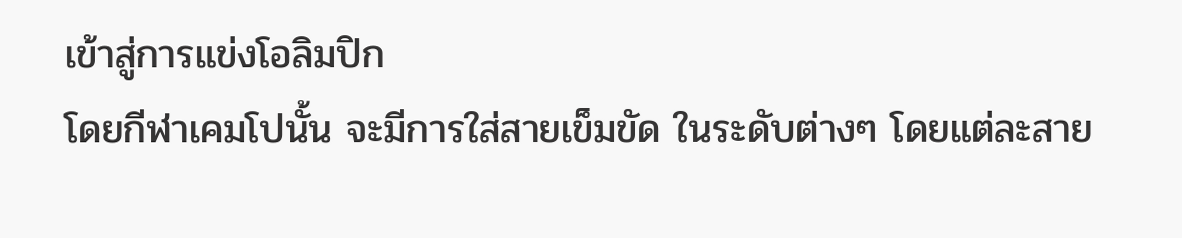เข้าสู่การแข่งโอลิมปิก
โดยกีฬาเคมโปนั้น จะมีการใส่สายเข็มขัด ในระดับต่างๆ โดยแต่ละสาย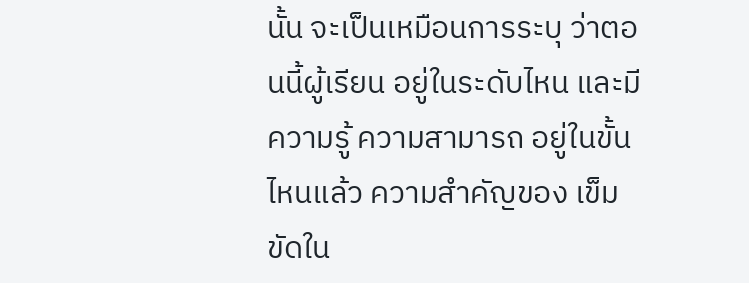นั้น จะเป็นเหมือนการระบุ ว่าตอนนี้ผู้เรียน อยู่ในระดับไหน และมีความรู้ ความสามารถ อยู่ในขั้นไหนแล้ว ความสำคัญของ เข็มขัดใน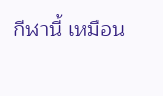กีฬานี้ เหมือน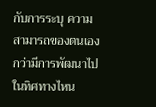กับการระบุ ความสามารถของตนเอง กว่ามีการพัฒนาไป ในทิศทางไหน